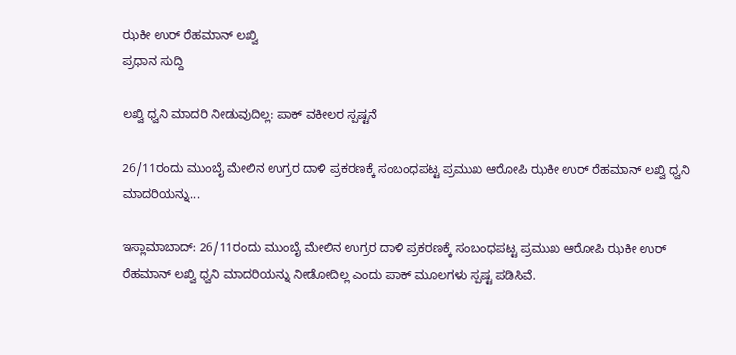ಝಕೀ ಉರ್ ರೆಹಮಾನ್ ಲಖ್ವಿ
ಪ್ರಧಾನ ಸುದ್ದಿ

ಲಖ್ವಿ ಧ್ವನಿ ಮಾದರಿ ನೀಡುವುದಿಲ್ಲ: ಪಾಕ್ ವಕೀಲರ ಸ್ಪಷ್ಟನೆ

26/11ರಂದು ಮುಂಬೈ ಮೇಲಿನ ಉಗ್ರರ ದಾಳಿ ಪ್ರಕರಣಕ್ಕೆ ಸಂಬಂಧಪಟ್ಟ ಪ್ರಮುಖ ಆರೋಪಿ ಝಕೀ ಉರ್ ರೆಹಮಾನ್ ಲಖ್ವಿ ಧ್ವನಿ ಮಾದರಿಯನ್ನು...

ಇಸ್ಲಾಮಾಬಾದ್: 26/11ರಂದು ಮುಂಬೈ ಮೇಲಿನ ಉಗ್ರರ ದಾಳಿ ಪ್ರಕರಣಕ್ಕೆ ಸಂಬಂಧಪಟ್ಟ ಪ್ರಮುಖ ಆರೋಪಿ ಝಕೀ ಉರ್ ರೆಹಮಾನ್ ಲಖ್ವಿ ಧ್ವನಿ ಮಾದರಿಯನ್ನು ನೀಡೋದಿಲ್ಲ ಎಂದು ಪಾಕ್ ಮೂಲಗಳು ಸ್ಪಷ್ಟ ಪಡಿಸಿವೆ.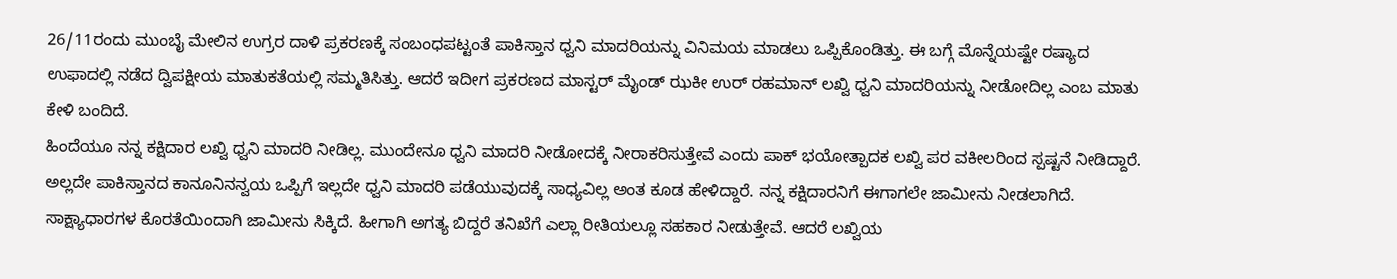26/11ರಂದು ಮುಂಬೈ ಮೇಲಿನ ಉಗ್ರರ ದಾಳಿ ಪ್ರಕರಣಕ್ಕೆ ಸಂಬಂಧಪಟ್ಟಂತೆ ಪಾಕಿಸ್ತಾನ ಧ್ವನಿ ಮಾದರಿಯನ್ನು ವಿನಿಮಯ ಮಾಡಲು ಒಪ್ಪಿಕೊಂಡಿತ್ತು. ಈ ಬಗ್ಗೆ ಮೊನ್ನೆಯಷ್ಟೇ ರಷ್ಯಾದ ಉಫಾದಲ್ಲಿ ನಡೆದ ದ್ವಿಪಕ್ಷೀಯ ಮಾತುಕತೆಯಲ್ಲಿ ಸಮ್ಮತಿಸಿತ್ತು. ಆದರೆ ಇದೀಗ ಪ್ರಕರಣದ ಮಾಸ್ಟರ್ ಮೈಂಡ್ ಝಕೀ ಉರ್ ರಹಮಾನ್ ಲಖ್ವಿ ಧ್ವನಿ ಮಾದರಿಯನ್ನು ನೀಡೋದಿಲ್ಲ ಎಂಬ ಮಾತು ಕೇಳಿ ಬಂದಿದೆ.
ಹಿಂದೆಯೂ ನನ್ನ ಕಕ್ಷಿದಾರ ಲಖ್ವಿ ಧ್ವನಿ ಮಾದರಿ ನೀಡಿಲ್ಲ. ಮುಂದೇನೂ ಧ್ವನಿ ಮಾದರಿ ನೀಡೋದಕ್ಕೆ ನೀರಾಕರಿಸುತ್ತೇವೆ ಎಂದು ಪಾಕ್ ಭಯೋತ್ಪಾದಕ ಲಖ್ವಿ ಪರ ವಕೀಲರಿಂದ ಸ್ಪಷ್ಟನೆ ನೀಡಿದ್ದಾರೆ. ಅಲ್ಲದೇ ಪಾಕಿಸ್ತಾನದ ಕಾನೂನಿನನ್ವಯ ಒಪ್ಪಿಗೆ ಇಲ್ಲದೇ ಧ್ವನಿ ಮಾದರಿ ಪಡೆಯುವುದಕ್ಕೆ ಸಾಧ್ಯವಿಲ್ಲ ಅಂತ ಕೂಡ ಹೇಳಿದ್ದಾರೆ. ನನ್ನ ಕಕ್ಷಿದಾರನಿಗೆ ಈಗಾಗಲೇ ಜಾಮೀನು ನೀಡಲಾಗಿದೆ. ಸಾಕ್ಷ್ಯಾಧಾರಗಳ ಕೊರತೆಯಿಂದಾಗಿ ಜಾಮೀನು ಸಿಕ್ಕಿದೆ. ಹೀಗಾಗಿ ಅಗತ್ಯ ಬಿದ್ದರೆ ತನಿಖೆಗೆ ಎಲ್ಲಾ ರೀತಿಯಲ್ಲೂ ಸಹಕಾರ ನೀಡುತ್ತೇವೆ. ಆದರೆ ಲಖ್ವಿಯ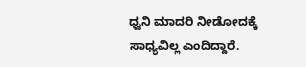ಧ್ವನಿ ಮಾದರಿ ನೀಡೋದಕ್ಕೆ ಸಾಧ್ಯವಿಲ್ಲ ಎಂದಿದ್ದಾರೆ.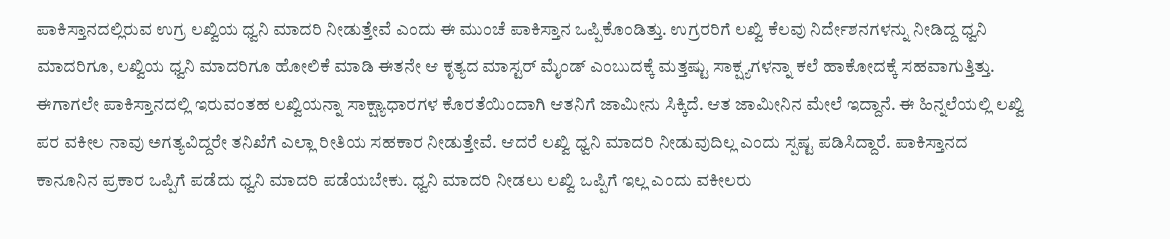ಪಾಕಿಸ್ತಾನದಲ್ಲಿರುವ ಉಗ್ರ ಲಖ್ವಿಯ ಧ್ವನಿ ಮಾದರಿ ನೀಡುತ್ತೇವೆ ಎಂದು ಈ ಮುಂಚೆ ಪಾಕಿಸ್ತಾನ ಒಪ್ಪಿಕೊಂಡಿತ್ತು. ಉಗ್ರರರಿಗೆ ಲಖ್ವಿ ಕೆಲವು ನಿರ್ದೇಶನಗಳನ್ನು ನೀಡಿದ್ದ ಧ್ವನಿ ಮಾದರಿಗೂ, ಲಖ್ವಿಯ ಧ್ವನಿ ಮಾದರಿಗೂ ಹೋಲಿಕೆ ಮಾಡಿ ಈತನೇ ಆ ಕೃತ್ಯದ ಮಾಸ್ಟರ್ ಮೈಂಡ್ ಎಂಬುದಕ್ಕೆ ಮತ್ತಷ್ಟು ಸಾಕ್ಷ್ಯಗಳನ್ನಾ ಕಲೆ ಹಾಕೋದಕ್ಕೆ ಸಹವಾಗುತ್ತಿತ್ತು. ಈಗಾಗಲೇ ಪಾಕಿಸ್ತಾನದಲ್ಲಿ ಇರುವಂತಹ ಲಖ್ವಿಯನ್ನಾ ಸಾಕ್ಷ್ಯಾಧಾರಗಳ ಕೊರತೆಯಿಂದಾಗಿ ಆತನಿಗೆ ಜಾಮೀನು ಸಿಕ್ಕಿದೆ. ಆತ ಜಾಮೀನಿನ ಮೇಲೆ ಇದ್ದಾನೆ. ಈ ಹಿನ್ನಲೆಯಲ್ಲಿ ಲಖ್ವಿ ಪರ ವಕೀಲ ನಾವು ಅಗತ್ಯವಿದ್ದರೇ ತನಿಖೆಗೆ ಎಲ್ಲಾ ರೀತಿಯ ಸಹಕಾರ ನೀಡುತ್ತೇವೆ. ಆದರೆ ಲಖ್ವಿ ಧ್ವನಿ ಮಾದರಿ ನೀಡುವುದಿಲ್ಲ ಎಂದು ಸ್ಪಷ್ಟ ಪಡಿಸಿದ್ದಾರೆ. ಪಾಕಿಸ್ತಾನದ ಕಾನೂನಿನ ಪ್ರಕಾರ ಒಪ್ಪಿಗೆ ಪಡೆದು ಧ್ವನಿ ಮಾದರಿ ಪಡೆಯಬೇಕು. ಧ್ವನಿ ಮಾದರಿ ನೀಡಲು ಲಖ್ವಿ ಒಪ್ಪಿಗೆ ಇಲ್ಲ ಎಂದು ವಕೀಲರು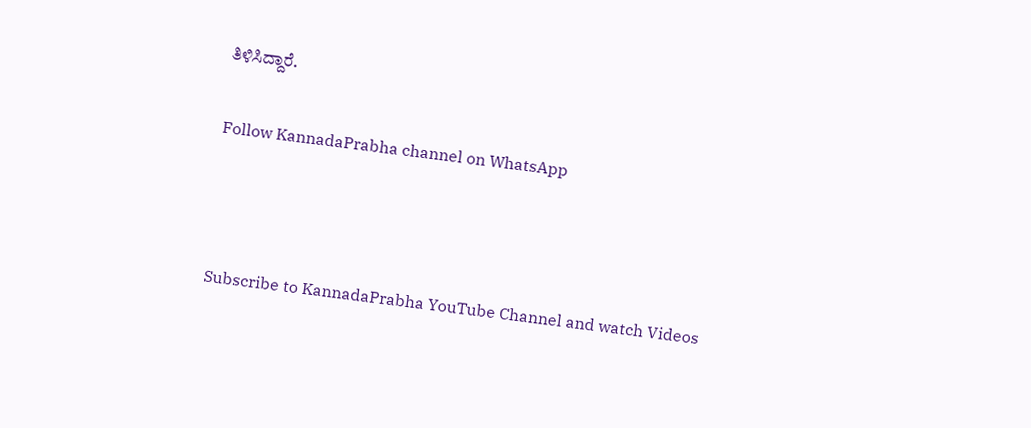ತಿಳಿಸಿದ್ದಾರೆ.

Follow KannadaPrabha channel on WhatsApp



Subscribe to KannadaPrabha YouTube Channel and watch Videos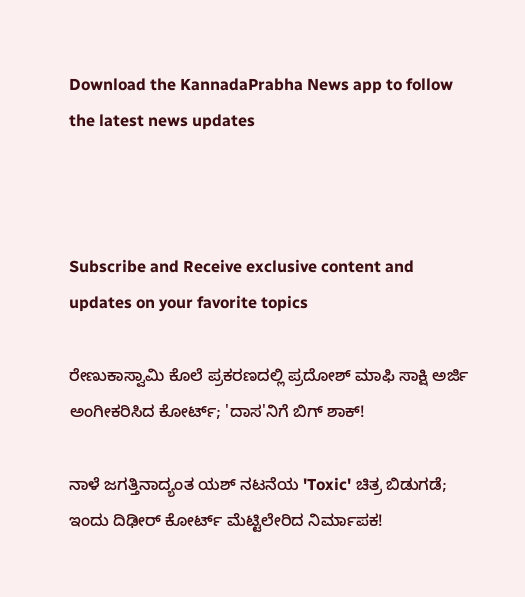Download the KannadaPrabha News app to follow the latest news updates



Subscribe and Receive exclusive content and updates on your favorite topics

ರೇಣುಕಾಸ್ವಾಮಿ ಕೊಲೆ ಪ್ರಕರಣದಲ್ಲಿ ಪ್ರದೋಶ್ ಮಾಫಿ ಸಾಕ್ಷಿ ಅರ್ಜಿ ಅಂಗೀಕರಿಸಿದ ಕೋರ್ಟ್; 'ದಾಸ'ನಿಗೆ ಬಿಗ್ ಶಾಕ್!

ನಾಳೆ ಜಗತ್ತಿನಾದ್ಯಂತ ಯಶ್ ನಟನೆಯ 'Toxic' ಚಿತ್ರ ಬಿಡುಗಡೆ; ಇಂದು ದಿಢೀರ್ ಕೋರ್ಟ್ ಮೆಟ್ಟಿಲೇರಿದ ನಿರ್ಮಾಪಕ!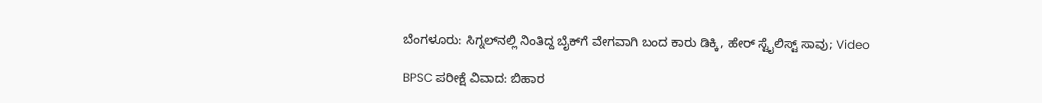ಬೆಂಗಳೂರು: ಸಿಗ್ನಲ್‌ನಲ್ಲಿ ನಿಂತಿದ್ದ ಬೈಕ್‌ಗೆ ವೇಗವಾಗಿ ಬಂದ ಕಾರು ಡಿಕ್ಕಿ, ಹೇರ್ ಸ್ಟೈಲಿಸ್ಟ್ ಸಾವು; Video

BPSC ಪರೀಕ್ಷೆ ವಿವಾದ: ಬಿಹಾರ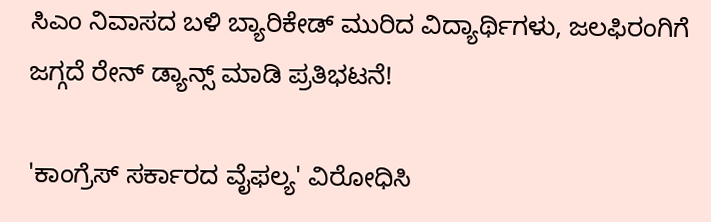ಸಿಎಂ ನಿವಾಸದ ಬಳಿ ಬ್ಯಾರಿಕೇಡ್ ಮುರಿದ ವಿದ್ಯಾರ್ಥಿಗಳು, ಜಲಫಿರಂಗಿಗೆ ಜಗ್ಗದೆ ರೇನ್ ಡ್ಯಾನ್ಸ್ ಮಾಡಿ ಪ್ರತಿಭಟನೆ!

'ಕಾಂಗ್ರೆಸ್ ಸರ್ಕಾರದ ವೈಫಲ್ಯ' ವಿರೋಧಿಸಿ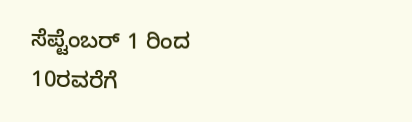ಸೆಪ್ಟೆಂಬರ್ 1 ರಿಂದ 10ರವರೆಗೆ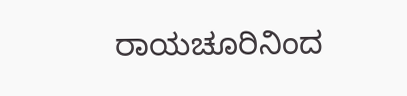ರಾಯಚೂರಿನಿಂದ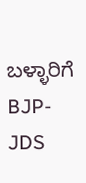ಬಳ್ಳಾರಿಗೆ BJP-JDS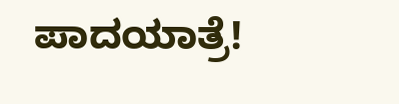ಪಾದಯಾತ್ರೆ!